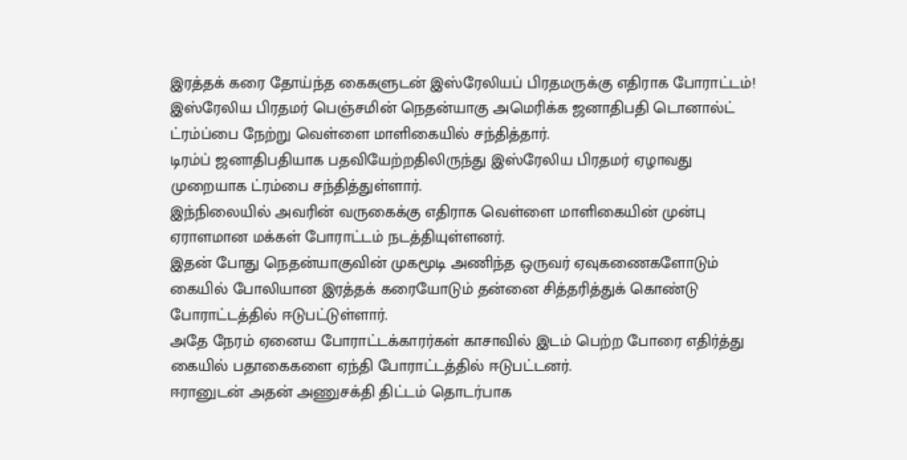இரத்தக் கரை தோய்ந்த கைகளுடன் இஸ்ரேலியப் பிரதமருக்கு எதிராக போராட்டம்!
இஸ்ரேலிய பிரதமர் பெஞ்சமின் நெதன்யாகு அமெரிக்க ஜனாதிபதி டொனால்ட் ட்ரம்ப்பை நேற்று வெள்ளை மாளிகையில் சந்தித்தார்.
டிரம்ப் ஜனாதிபதியாக பதவியேற்றதிலிருந்து இஸ்ரேலிய பிரதமர் ஏழாவது முறையாக ட்ரம்பை சந்தித்துள்ளார்.
இந்நிலையில் அவரின் வருகைக்கு எதிராக வெள்ளை மாளிகையின் முன்பு ஏராளமான மக்கள் போராட்டம் நடத்தியுள்ளனர்.
இதன் போது நெதன்யாகுவின் முகமூடி அணிந்த ஒருவர் ஏவுகணைகளோடும் கையில் போலியான இரத்தக் கரையோடும் தன்னை சித்தரித்துக் கொண்டு போராட்டத்தில் ஈடுபட்டுள்ளார்.
அதே நேரம் ஏனைய போராட்டக்காரர்கள் காசாவில் இடம் பெற்ற போரை எதிர்த்து கையில் பதாகைகளை ஏந்தி போராட்டத்தில் ஈடுபட்டனர்.
ஈரானுடன் அதன் அணுசக்தி திட்டம் தொடர்பாக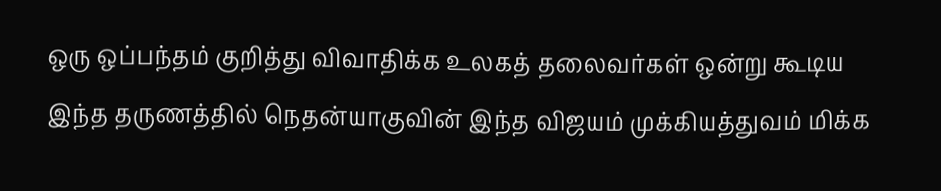ஒரு ஒப்பந்தம் குறித்து விவாதிக்க உலகத் தலைவர்கள் ஒன்று கூடிய இந்த தருணத்தில் நெதன்யாகுவின் இந்த விஜயம் முக்கியத்துவம் மிக்க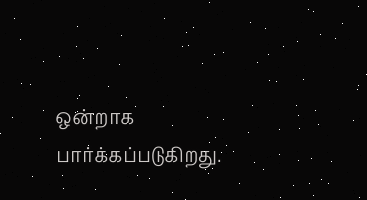ஒன்றாக பார்க்கப்படுகிறது.